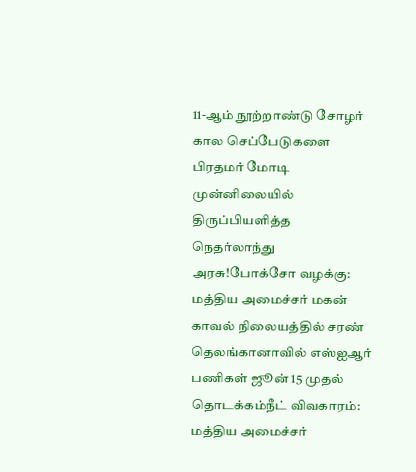11-ஆம் நூற்றாண்டு சோழர் கால செப்பேடுகளை பிரதமர் மோடி முன்னிலையில் திருப்பியளித்த நெதர்லாந்து அரசு!போக்சோ வழக்கு: மத்திய அமைச்சர் மகன் காவல் நிலையத்தில் சரண் தெலங்கானாவில் எஸ்ஐஆர் பணிகள் ஜூன் 15 முதல் தொடக்கம்நீட் விவகாரம்: மத்திய அமைச்சர்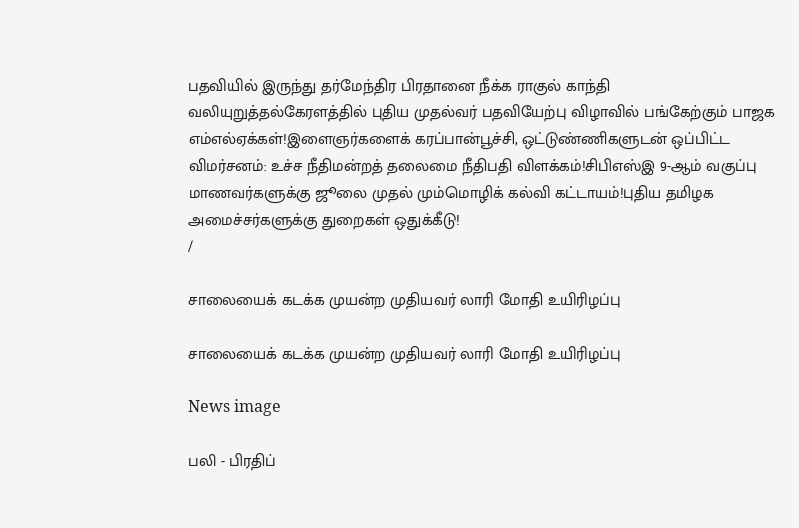பதவியில் இருந்து தர்மேந்திர பிரதானை நீக்க ராகுல் காந்தி வலியுறுத்தல்கேரளத்தில் புதிய முதல்வர் பதவியேற்பு விழாவில் பங்கேற்கும் பாஜக எம்எல்ஏக்கள்!இளைஞர்களைக் கரப்பான்பூச்சி, ஒட்டுண்ணிகளுடன் ஒப்பிட்ட விமர்சனம்: உச்ச நீதிமன்றத் தலைமை நீதிபதி விளக்கம்!சிபிஎஸ்இ 9-ஆம் வகுப்பு மாணவர்களுக்கு ஜூலை முதல் மும்மொழிக் கல்வி கட்டாயம்!புதிய தமிழக அமைச்சர்களுக்கு துறைகள் ஒதுக்கீடு!
/

சாலையைக் கடக்க முயன்ற முதியவர் லாரி மோதி உயிரிழப்பு

சாலையைக் கடக்க முயன்ற முதியவர் லாரி மோதி உயிரிழப்பு

News image

பலி - பிரதிப்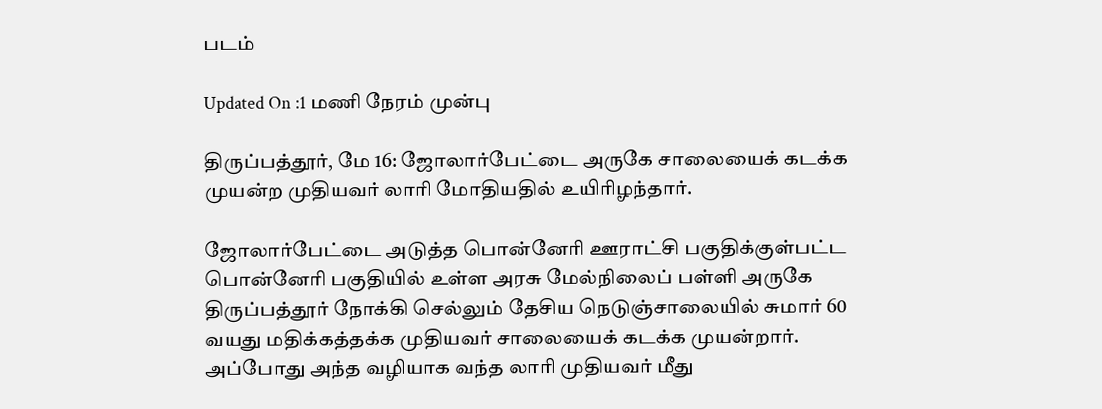படம்

Updated On :1 மணி நேரம் முன்பு

திருப்பத்தூர், மே 16: ஜோலார்பேட்டை அருகே சாலையைக் கடக்க முயன்ற முதியவர் லாரி மோதியதில் உயிரிழந்தார்.

ஜோலார்பேட்டை அடுத்த பொன்னேரி ஊராட்சி பகுதிக்குள்பட்ட பொன்னேரி பகுதியில் உள்ள அரசு மேல்நிலைப் பள்ளி அருகே திருப்பத்தூர் நோக்கி செல்லும் தேசிய நெடுஞ்சாலையில் சுமார் 60 வயது மதிக்கத்தக்க முதியவர் சாலையைக் கடக்க முயன்றார். அப்போது அந்த வழியாக வந்த லாரி முதியவர் மீது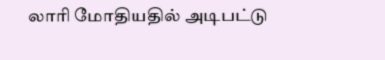லாரி மோதியதில் அடிபட்டு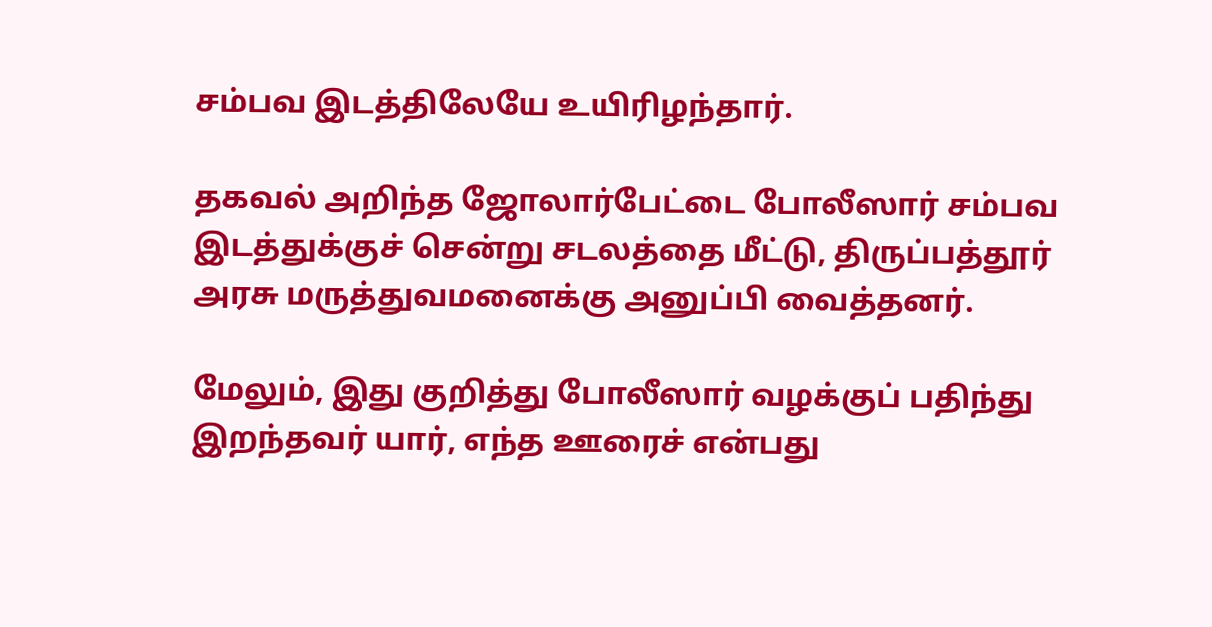சம்பவ இடத்திலேயே உயிரிழந்தார்.

தகவல் அறிந்த ஜோலார்பேட்டை போலீஸார் சம்பவ இடத்துக்குச் சென்று சடலத்தை மீட்டு, திருப்பத்தூர் அரசு மருத்துவமனைக்கு அனுப்பி வைத்தனர்.

மேலும், இது குறித்து போலீஸார் வழக்குப் பதிந்து இறந்தவர் யார், எந்த ஊரைச் என்பது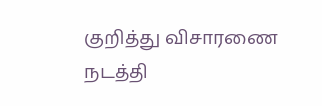குறித்து விசாரணை நடத்தி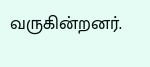வருகின்றனர்.